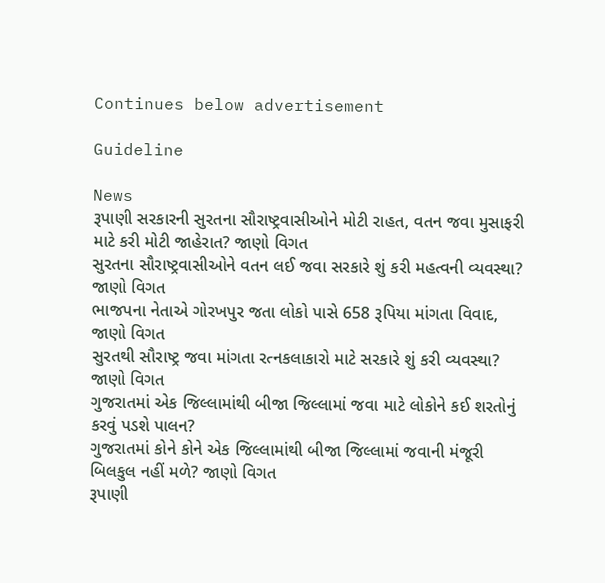Continues below advertisement

Guideline

News
રૂપાણી સરકારની સુરતના સૌરાષ્ટ્રવાસીઓને મોટી રાહત, વતન જવા મુસાફરી માટે કરી મોટી જાહેરાત? જાણો વિગત
સુરતના સૌરાષ્ટ્રવાસીઓને વતન લઈ જવા સરકારે શું કરી મહત્વની વ્યવસ્થા? જાણો વિગત
ભાજપના નેતાએ ગોરખપુર જતા લોકો પાસે 658 રૂપિયા માંગતા વિવાદ, જાણો વિગત
સુરતથી સૌરાષ્ટ્ર જવા માંગતા રત્નકલાકારો માટે સરકારે શું કરી વ્યવસ્થા? જાણો વિગત
ગુજરાતમાં એક જિલ્લામાંથી બીજા જિલ્લામાં જવા માટે લોકોને કઈ શરતોનું કરવું પડશે પાલન?
ગુજરાતમાં કોને કોને એક જિલ્લામાંથી બીજા જિલ્લામાં જવાની મંજૂરી બિલકુલ નહીં મળે? જાણો વિગત
રૂપાણી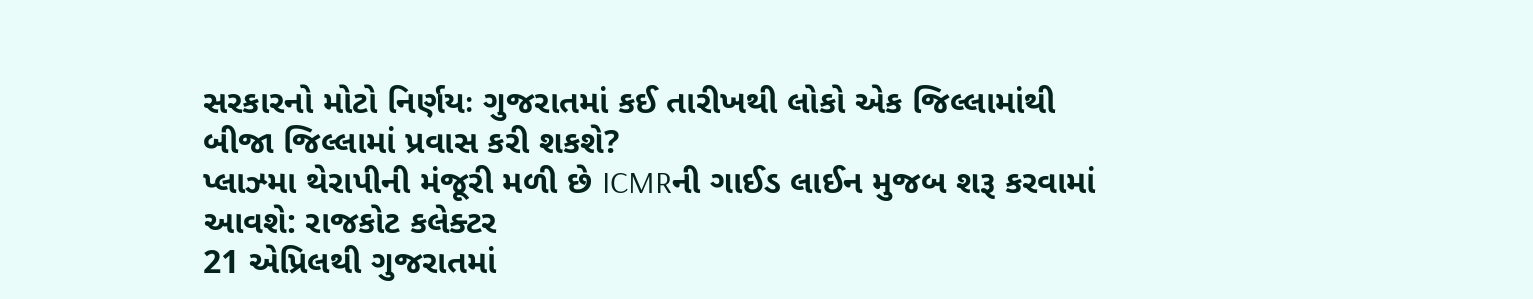સરકારનો મોટો નિર્ણયઃ ગુજરાતમાં કઈ તારીખથી લોકો એક જિલ્લામાંથી બીજા જિલ્લામાં પ્રવાસ કરી શકશે?
પ્લાઝ્મા થેરાપીની મંજૂરી મળી છે ICMRની ગાઈડ લાઈન મુજબ શરૂ કરવામાં આવશે: રાજકોટ કલેક્ટર
21 એપ્રિલથી ગુજરાતમાં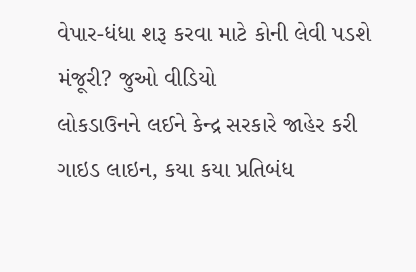વેપાર-ધંધા શરૂ કરવા માટે કોની લેવી પડશે મંજૂરી? જુઓ વીડિયો
લોકડાઉનને લઈને કેન્દ્ર સરકારે જાહેર કરી ગાઇડ લાઇન, કયા કયા પ્રતિબંધ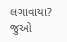લગાવાયા? જુઓ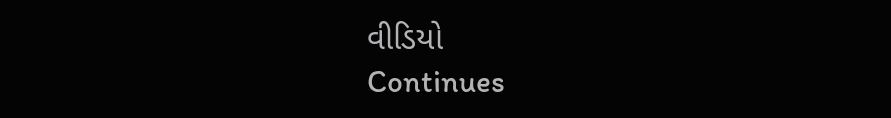વીડિયો
Continues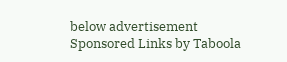below advertisement
Sponsored Links by Taboola